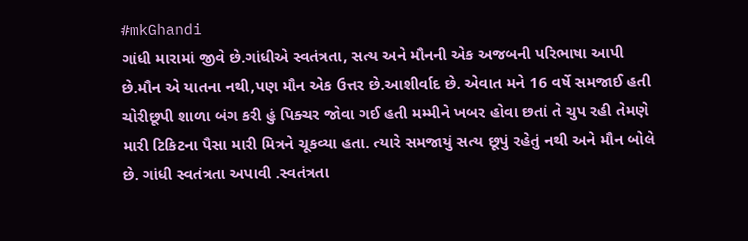#mkGhandi
ગાંધી મારામાં જીવે છે.ગાંધીએ સ્વતંત્રતા, સત્ય અને મૌનની એક અજબની પરિભાષા આપી છે.મૌન એ યાતના નથી,પણ મૌન એક ઉત્તર છે.આશીર્વાદ છે. એવાત મને 16 વર્ષે સમજાઈ હતી ચોરીછૂપી શાળા બંગ કરી હું પિક્ચર જોવા ગઈ હતી મમ્મીને ખબર હોવા છતાં તે ચુપ રહી તેમણે મારી ટિકિટના પૈસા મારી મિત્રને ચૂકવ્યા હતા. ત્યારે સમજાયું સત્ય છૂપું રહેતું નથી અને મૌન બોલે છે. ગાંધી સ્વતંત્રતા અપાવી .સ્વતંત્રતા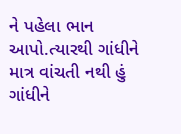ને પહેલા ભાન આપો.ત્યારથી ગાંધીને માત્ર વાંચતી નથી હું ગાંધીને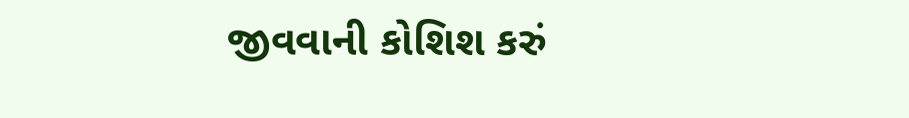જીવવાની કોશિશ કરું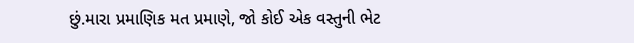છું.મારા પ્રમાણિક મત પ્રમાણે, જો કોઈ એક વસ્તુની ભેટ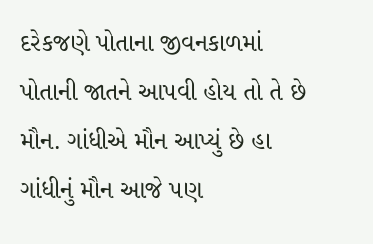દરેકજણે પોતાના જીવનકાળમાં પોતાની જાતને આપવી હોય તો તે છે મૌન. ગાંધીએ મૌન આપ્યું છે હા ગાંધીનું મૌન આજે પણ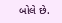બોલે છે.